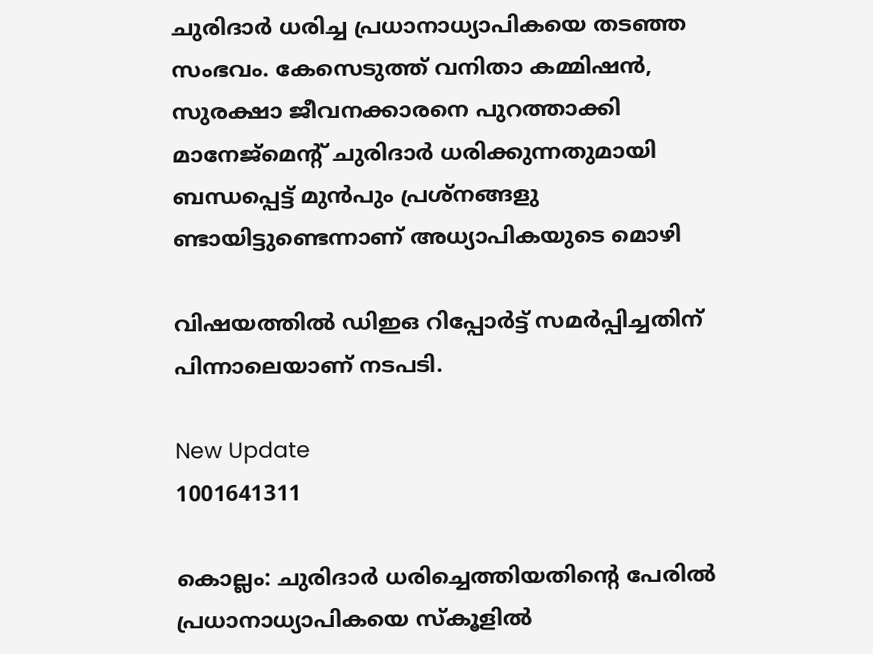ചുരിദാര്‍ ധരിച്ച പ്രധാനാധ്യാപികയെ തടഞ്ഞ സംഭവം. കേസെടുത്ത് വനിതാ കമ്മിഷന്‍, സുരക്ഷാ ജീവനക്കാരനെ പുറത്താക്കി മാനേജ്‌മെന്റ് ചുരിദാര്‍ ധരിക്കുന്നതുമായി ബന്ധപ്പെട്ട് മുന്‍പും പ്രശ്നങ്ങളു ണ്ടായിട്ടുണ്ടെന്നാണ് അധ്യാപികയുടെ മൊഴി

വിഷയത്തില്‍ ഡിഇഒ റിപ്പോര്‍ട്ട് സമര്‍പ്പിച്ചതിന് പിന്നാലെയാണ് നടപടി.

New Update
1001641311

കൊല്ലം: ചുരിദാര്‍ ധരിച്ചെത്തിയതിന്റെ പേരില്‍ പ്രധാനാധ്യാപികയെ സ്‌കൂളില്‍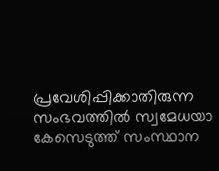പ്രവേശിപ്പിക്കാതിരുന്ന സംഭവത്തില്‍ സ്വമേധയാ കേസെടുത്ത് സംസ്ഥാന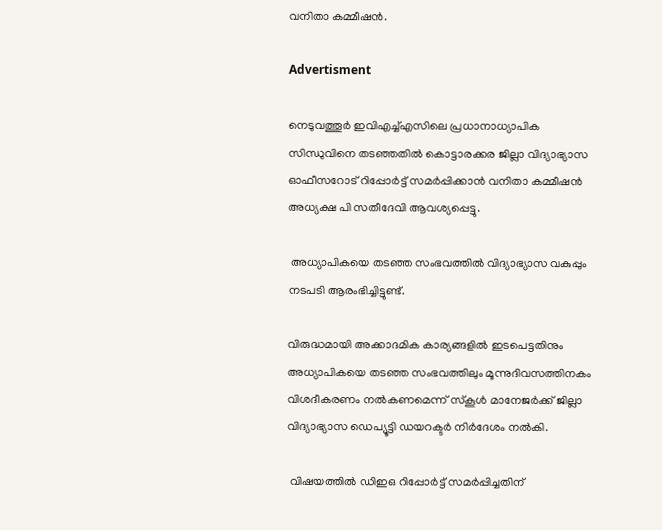വനിതാ കമ്മീഷന്‍.

Advertisment

നെടുവത്തൂര്‍ ഇവിഎച്ച്എസിലെ പ്രധാനാധ്യാപിക സിന്ധുവിനെ തടഞ്ഞതില്‍ കൊട്ടാരക്കര ജില്ലാ വിദ്യാഭ്യാസ ഓഫീസറോട് റിപ്പോര്‍ട്ട് സമര്‍പ്പിക്കാന്‍ വനിതാ കമ്മീഷന്‍ അധ്യക്ഷ പി സതീദേവി ആവശ്യപ്പെട്ടു.

 അധ്യാപികയെ തടഞ്ഞ സംഭവത്തില്‍ വിദ്യാഭ്യാസ വകുപ്പും നടപടി ആരംഭിച്ചിട്ടുണ്ട്.

വിരുദ്ധമായി അക്കാദമിക കാര്യങ്ങളില്‍ ഇടപെട്ടതിനും അധ്യാപികയെ തടഞ്ഞ സംഭവത്തിലും മൂന്നുദിവസത്തിനകം വിശദീകരണം നല്‍കണമെന്ന് സ്‌കൂള്‍ മാനേജര്‍ക്ക് ജില്ലാ വിദ്യാഭ്യാസ ഡെപ്യൂട്ടി ഡയറക്ടര്‍ നിര്‍ദേശം നല്‍കി.

 വിഷയത്തില്‍ ഡിഇഒ റിപ്പോര്‍ട്ട് സമര്‍പ്പിച്ചതിന്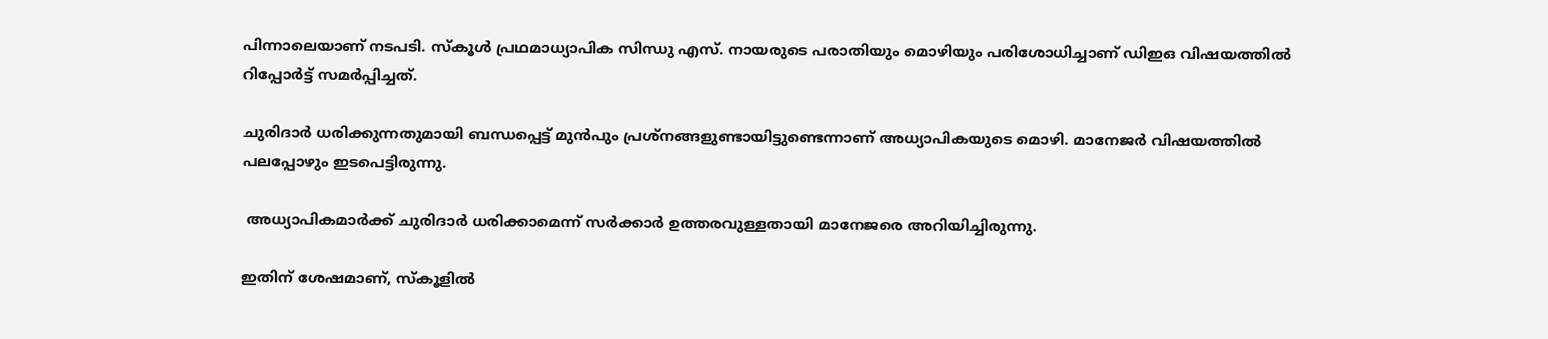പിന്നാലെയാണ് നടപടി. സ്‌കൂള്‍ പ്രഥമാധ്യാപിക സിന്ധു എസ്. നായരുടെ പരാതിയും മൊഴിയും പരിശോധിച്ചാണ് ഡിഇഒ വിഷയത്തില്‍ റിപ്പോര്‍ട്ട് സമര്‍പ്പിച്ചത്.

ചുരിദാര്‍ ധരിക്കുന്നതുമായി ബന്ധപ്പെട്ട് മുന്‍പും പ്രശ്നങ്ങളുണ്ടായിട്ടുണ്ടെന്നാണ് അധ്യാപികയുടെ മൊഴി. മാനേജര്‍ വിഷയത്തില്‍ പലപ്പോഴും ഇടപെട്ടിരുന്നു.

 അധ്യാപികമാര്‍ക്ക് ചുരിദാര്‍ ധരിക്കാമെന്ന് സര്‍ക്കാര്‍ ഉത്തരവുള്ളതായി മാനേജരെ അറിയിച്ചിരുന്നു.

ഇതിന് ശേഷമാണ്, സ്‌കൂളില്‍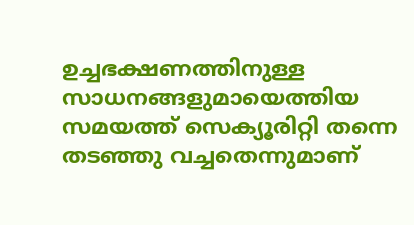ഉച്ചഭക്ഷണത്തിനുള്ള സാധനങ്ങളുമായെത്തിയ സമയത്ത് സെക്യൂരിറ്റി തന്നെ തടഞ്ഞു വച്ചതെന്നുമാണ്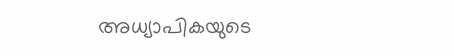അധ്യാപികയുടെ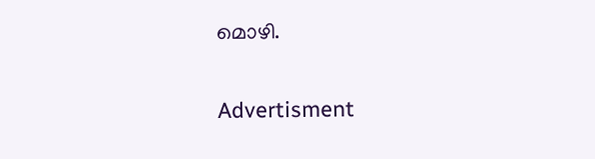മൊഴി.

Advertisment